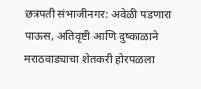छत्रपती संभाजीनगर: अवेळी पडणारा पाऊस, अतिवृष्टी आणि दुष्काळाने मराठवाड्याचा शेतकरी होरपळला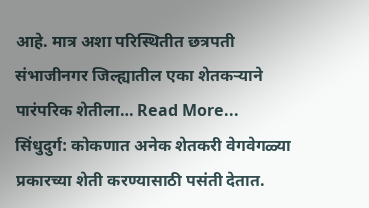आहे. मात्र अशा परिस्थितीत छत्रपती संभाजीनगर जिल्ह्यातील एका शेतकऱ्याने पारंपरिक शेतीला… Read More...
सिंधुदुर्ग: कोकणात अनेक शेतकरी वेगवेगळ्या प्रकारच्या शेती करण्यासाठी पसंती देतात.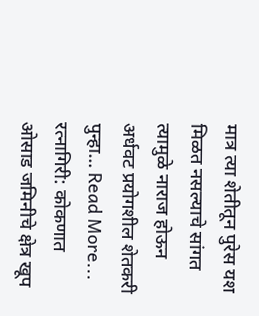मात्र त्या शेतीतून पुरेस यश मिळत नसल्याचे सांगत त्यामुळे नाराज होऊन अर्धवट प्रयोगशील शेतकरी पुन्हा… Read More...
रत्नागिरी: कोकणात ओसाड जमिनीचे क्षेत्र खूप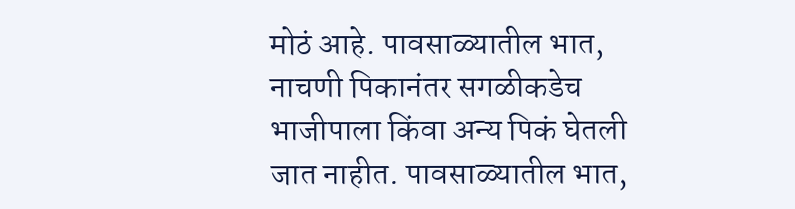मोठं आहे. पावसाळ्यातील भात, नाचणी पिकानंतर सगळीकडेच भाजीपाला किंवा अन्य पिकं घेतली जात नाहीत. पावसाळ्यातील भात,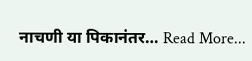नाचणी या पिकानंतर… Read More...